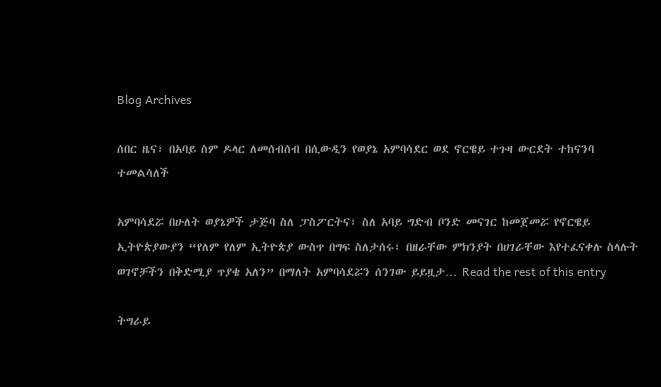Blog Archives

ሰበር ዜና፣ በአባይ ስም ዶላር ለመሰብሰብ በሲውዲን የወያኔ አምባሳደር ወደ ኖርዌይ ተጉዛ ውርደት ተከናንባ ተመልሳለች

አምባሳደሯ በሁለት ወያኔዎች ታጅባ ስለ ፓስፖርትና፣ ስለ አባይ ግድብ ቦንድ መናገር ከመጀመሯ የኖርዌይ ኢትዮጵያውያን “የለም የለም ኢትዮጵያ ውስጥ በግፍ ስለታሰሩ፣ በዘራቸው ምክንያት በሀገራቸው እየተፈናቀሉ ስላሉት ወገኖቻችን በቅድሚያ ጥያቄ አለን” በማለት አምባሳደሯን ሰንገው ይይዟታ… Read the rest of this entry

ትግራይ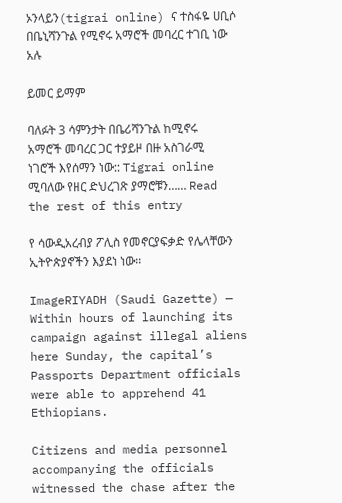ኦንላይን(tigrai online) ና ተስፋዬ ሀቢሶ በቤኒሻንጉል የሚኖሩ አማሮች መባረር ተገቢ ነው አሉ

ይመር ይማም

ባለፉት 3 ሳምንታት በቤሪሻንጉል ከሚኖሩ አማሮች መባረር ጋር ተያይዞ በዙ አስገራሚ ነገሮች እየሰማን ነው:: Tigrai online ሚባለው የዘር ድህረገጽ ያማሮቹን…… Read the rest of this entry

የ ሳውዲአረብያ ፖሊስ የመኖርያፍቃድ የሌላቸውን ኢትዮጵያኖችን እያደነ ነው፡፡

ImageRIYADH (Saudi Gazette) — Within hours of launching its campaign against illegal aliens here Sunday, the capital’s Passports Department officials were able to apprehend 41 Ethiopians.

Citizens and media personnel accompanying the officials witnessed the chase after the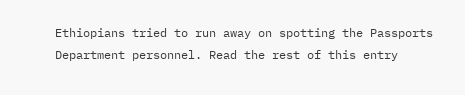Ethiopians tried to run away on spotting the Passports Department personnel. Read the rest of this entry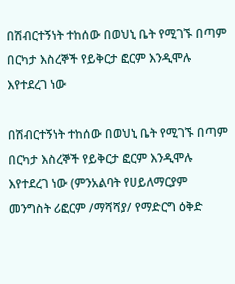በሽብርተኝነት ተከሰው በወህኒ ቤት የሚገኙ በጣም በርካታ እስረኞች የይቅርታ ፎርም እንዲሞሉ እየተደረገ ነው

በሽብርተኝነት ተከሰው በወህኒ ቤት የሚገኙ በጣም በርካታ እስረኞች የይቅርታ ፎርም እንዲሞሉ እየተደረገ ነው (ምንአልባት የሀይለማርያም መንግስት ሪፎርም /ማሻሻያ/ የማድርግ ዕቅድ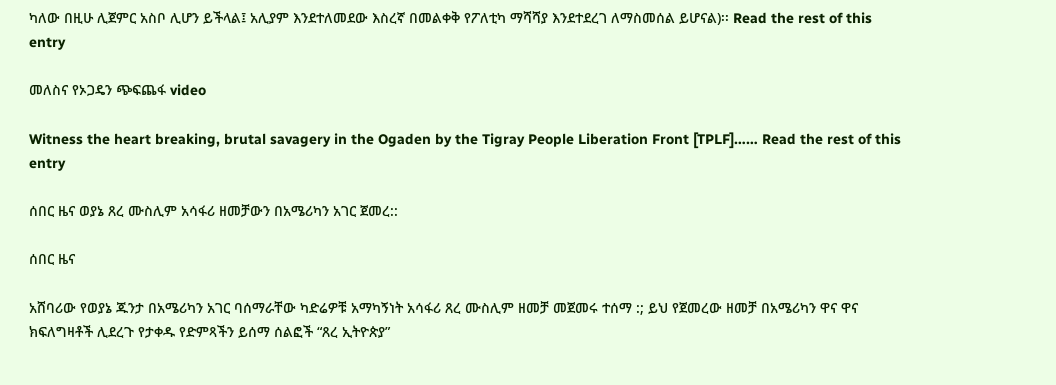ካለው በዚሁ ሊጀምር አስቦ ሊሆን ይችላል፤ አሊያም እንደተለመደው እስረኛ በመልቀቅ የፖለቲካ ማሻሻያ እንደተደረገ ለማስመሰል ይሆናል)፡፡ Read the rest of this entry

መለስና የኦጋዴን ጭፍጨፋ video

Witness the heart breaking, brutal savagery in the Ogaden by the Tigray People Liberation Front [TPLF]…… Read the rest of this entry

ሰበር ዜና ወያኔ ጸረ ሙስሊም አሳፋሪ ዘመቻውን በአሜሪካን አገር ጀመረ::

ሰበር ዜና

አሸባሪው የወያኔ ጁንታ በአሜሪካን አገር ባሰማራቸው ካድሬዎቹ አማካኝነት አሳፋሪ ጸረ ሙስሊም ዘመቻ መጀመሩ ተሰማ :; ይህ የጀመረው ዘመቻ በአሜሪካን ዋና ዋና ክፍለግዛቶች ሊደረጉ የታቀዱ የድምጻችን ይሰማ ሰልፎች “ጸረ ኢትዮጵያ”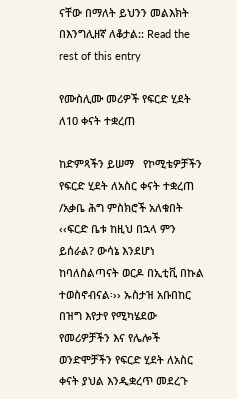ናቸው በማለት ይህንን መልእክት በእንግሊዘኛ ለቆታል:: Read the rest of this entry

የሙስሊሙ መሪዎች የፍርድ ሂደት ለ10 ቀናት ተቋረጠ

ከድምጻችን ይሠማ   የኮሚቴዎቻችን የፍርድ ሂደት ለአስር ቀናት ተቋረጠ /አቃቤ ሕግ ምስክሮች አለቁበት
‹‹ፍርድ ቤቱ ከዚህ በኋላ ምን ይሰራል? ውሳኔ እንደሆነ ከባለስልጣናት ወርዶ በኢቲቪ በኩል ተወስኖብናል፡›› ኡስታዝ አቡበከር
በዝግ እየታየ የሚካሄደው የመሪዎቻችን እና የሌሎች ወንድሞቻችን የፍርድ ሂደት ለአስር ቀናት ያህል እንዲቋረጥ መደረጉ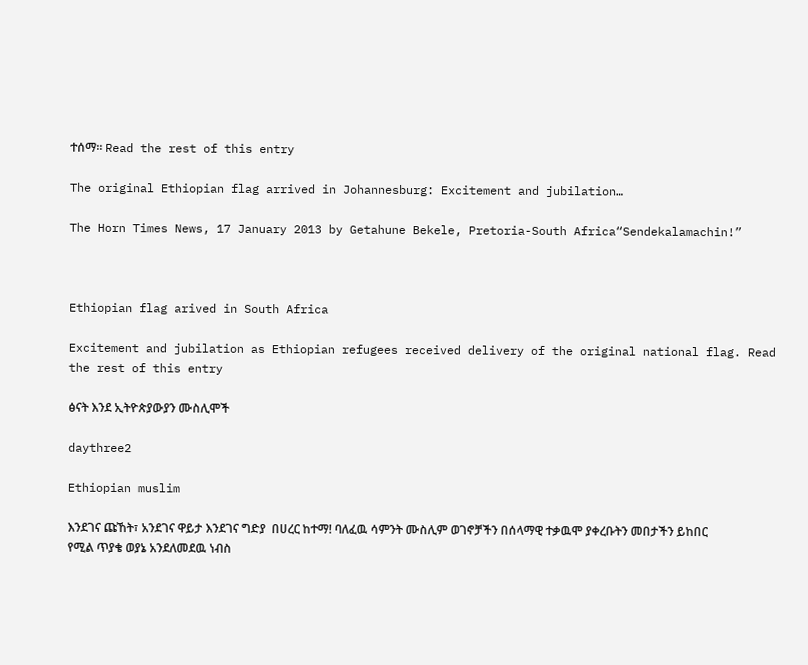ተሰማ፡፡ Read the rest of this entry

The original Ethiopian flag arrived in Johannesburg: Excitement and jubilation…

The Horn Times News, 17 January 2013 by Getahune Bekele, Pretoria-South Africa“Sendekalamachin!”



Ethiopian flag arived in South Africa

Excitement and jubilation as Ethiopian refugees received delivery of the original national flag. Read the rest of this entry

ፅናት እንደ ኢትዮጵያውያን ሙስሊሞች

daythree2

Ethiopian muslim

እንደገና ጩኸት፣ አንደገና ዋይታ እንደገና ግድያ  በሀረር ከተማ! ባለፈዉ ሳምንት ሙስሊም ወገኖቻችን በሰላማዊ ተቃዉሞ ያቀረቡትን መበታችን ይከበር የሚል ጥያቄ ወያኔ አንደለመደዉ ነብስ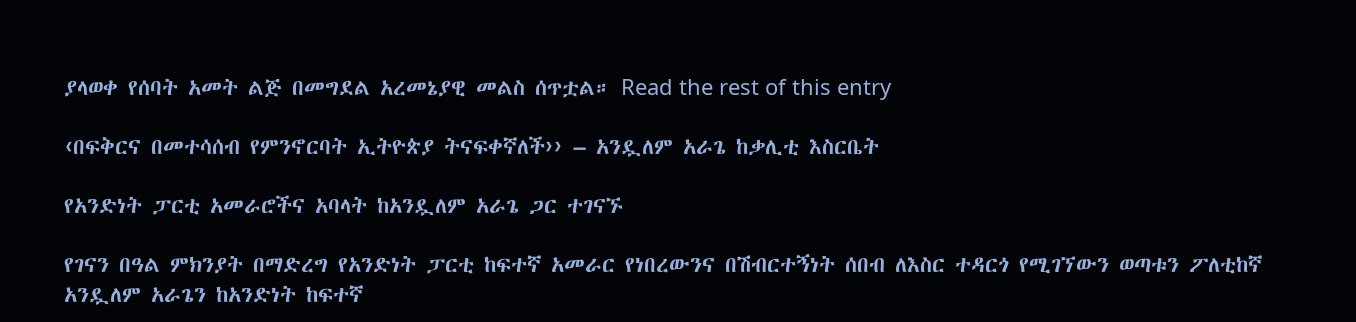ያላወቀ የሰባት አመት ልጅ በመግደል አረመኔያዊ መልስ ሰጥቷል። Read the rest of this entry

‹በፍቅርና በመተሳሰብ የምንኖርባት ኢትዮጵያ ትናፍቀኛለች›› – አንዷለም አራጌ ከቃሊቲ እስርቤት

የአንድነት ፓርቲ አመራሮችና አባላት ከአንዷለም አራጌ ጋር ተገናኙ

የገናን በዓል ምክንያት በማድረግ የአንድነት ፓርቲ ከፍተኛ አመራር የነበረውንና በሽብርተኝነት ሰበብ ለእስር ተዳርጎ የሚገኘውን ወጣቱን ፖለቲከኛ አንዷለም አራጌን ከአንድነት ከፍተኛ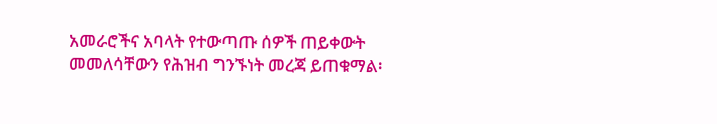አመራሮችና አባላት የተውጣጡ ሰዎች ጠይቀውት መመለሳቸውን የሕዝብ ግንኙነት መረጃ ይጠቁማል፡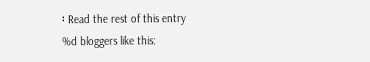፡ Read the rest of this entry
%d bloggers like this: